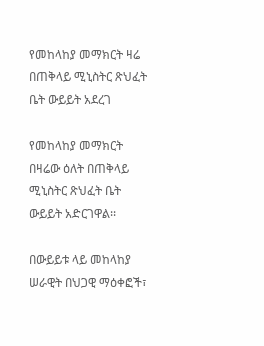የመከላከያ መማክርት ዛሬ በጠቅላይ ሚኒስትር ጽህፈት ቤት ውይይት አደረገ

የመከላከያ መማክርት በዛሬው ዕለት በጠቅላይ ሚኒስትር ጽህፈት ቤት ውይይት አድርገዋል፡፡

በውይይቱ ላይ መከላከያ ሠራዊት በህጋዊ ማዕቀፎች፣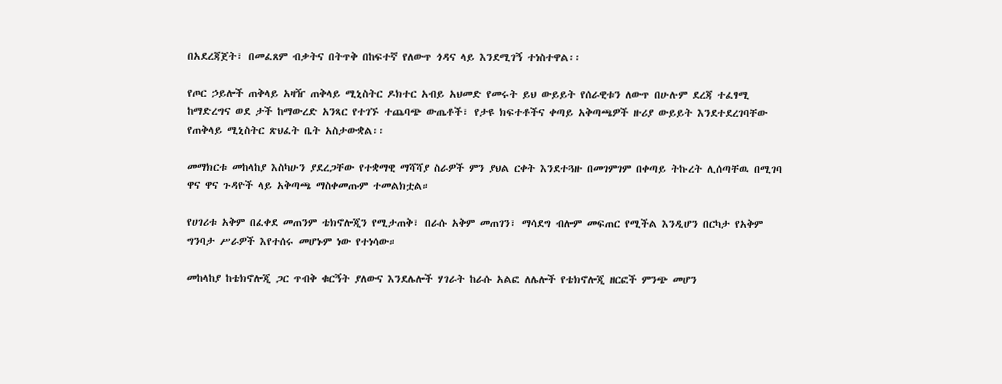በአደረጃጀት፣ በመፈጸም ብቃትና በትጥቅ በከፍተኛ የለውጥ ጎዳና ላይ እንደሚገኝ ተነስተዋል፡፡

የጦር ኃይሎች ጠቅላይ አዛዥ ጠቅላይ ሚኒስትር ዶክተር አብይ አህመድ የመሩት ይህ ውይይት የሰራዊቱን ለውጥ በሁሉም ደረጃ ተፈፃሚ ከማድረግና ወደ ታች ከማውረድ አንጻር የተገኙ ተጨባጭ ውጤቶች፣ የታዩ ክፍተቶችና ቀጣይ አቅጣጫዎች ዙሪያ ውይይት እንደተደረገባቸው የጠቅላይ ሚኒስትር ጽህፈት ቤት አስታውቋል፡፡

መማክርቱ መከላከያ እስካሁን ያደረጋቸው የተቋማዊ ማሻሻያ ስራዎች ምን ያህል ርቀት እንደተጓዙ በመገምገም በቀጣይ ትኩረት ሊሰጣቸዉ በሚገባ ዋና ዋና ጉዳዮች ላይ አቅጣጫ ማስቀመጡም ተመልክቷል።

የሀገሪቱ አቅም በፈቀደ መጠንም ቴክኖሎጂን የሚታጠቅ፣ በራሱ አቅም መጠገን፣ ማሳደግ ብሎም መፍጠር የሚችል እንዲሆን በርካታ የአቅም ግንባታ ሥራዎች እየተሰሩ መሆኑም ነው የተነሳው።

መከላከያ ከቴክኖሎጂ ጋር ጥብቅ ቁርኝት ያለውና እንደሌሎች ሃገራት ከራሱ አልፎ ለሌሎች የቴክኖሎጂ ዘርፎች ምንጭ መሆን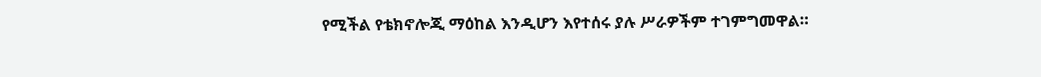የሚችል የቴክኖሎጂ ማዕከል እንዲሆን እየተሰሩ ያሉ ሥራዎችም ተገምግመዋል።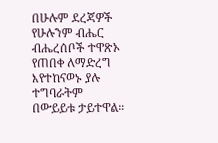በሁሉም ደረጃዎች የሁሉንም ብሔር ብሔረሰቦች ተዋጽኦ የጠበቀ ለማድረግ እየተከናወኑ ያሉ ተግባራትም በውይይቱ ታይተዋል።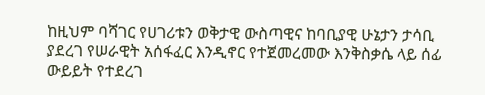ከዚህም ባሻገር የሀገሪቱን ወቅታዊ ውስጣዊና ከባቢያዊ ሁኔታን ታሳቢ ያደረገ የሠራዊት አሰፋፈር እንዲኖር የተጀመረመው እንቅስቃሴ ላይ ሰፊ ውይይት የተደረገ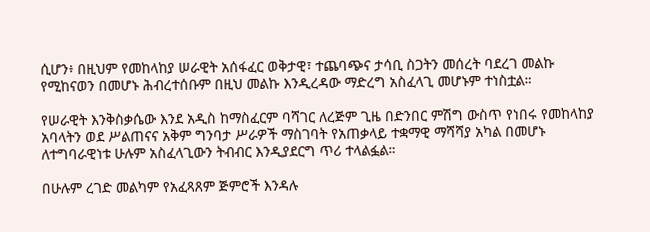ሲሆን፥ በዚህም የመከላከያ ሠራዊት አሰፋፈር ወቅታዊ፣ ተጨባጭና ታሳቢ ስጋትን መሰረት ባደረገ መልኩ የሚከናወን በመሆኑ ሕብረተሰቡም በዚህ መልኩ እንዲረዳው ማድረግ አስፈላጊ መሆኑም ተነስቷል።

የሠራዊት እንቅስቃሴው እንደ አዲስ ከማስፈርም ባሻገር ለረጅም ጊዜ በድንበር ምሽግ ውስጥ የነበሩ የመከላከያ አባላትን ወደ ሥልጠናና አቅም ግንባታ ሥራዎች ማስገባት የአጠቃላይ ተቋማዊ ማሻሻያ አካል በመሆኑ ለተግባራዊነቱ ሁሉም አስፈላጊውን ትብብር እንዲያደርግ ጥሪ ተላልፏል።

በሁሉም ረገድ መልካም የአፈጻጸም ጅምሮች እንዳሉ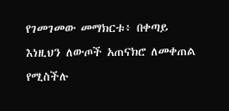የገመገመው መማክርቱ፥ በቀጣይ እነዚህን ለውጦች አጠናክሮ ለመቀጠል የሚስችሉ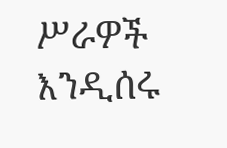ሥራዎች እንዲሰሩ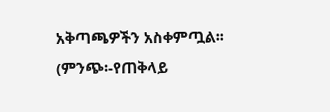አቅጣጫዎችን አስቀምጧል፡፡ (ምንጭ፡-የጠቅላይ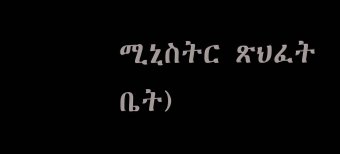ሚኒስትር ጽህፈት ቤት)